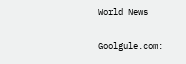World News

Goolgule.com: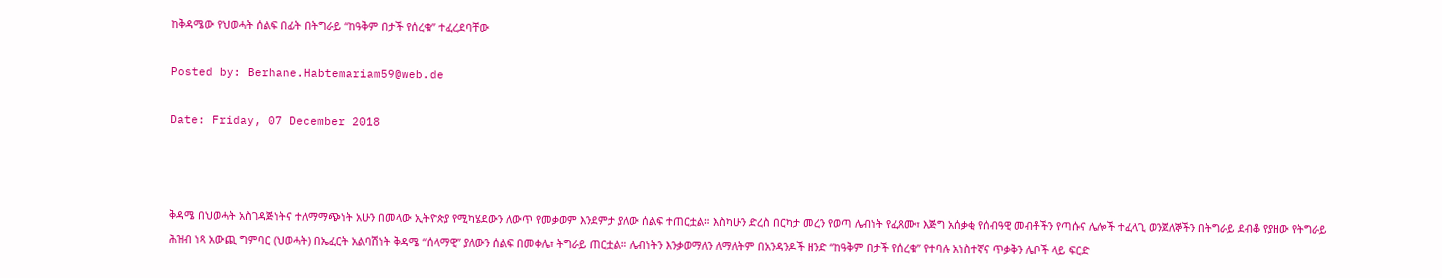ከቅዳሜው የህወሓት ሰልፍ በፊት በትግራይ “ከዓቅም በታች የሰረቁ” ተፈረደባቸው

Posted by: Berhane.Habtemariam59@web.de

Date: Friday, 07 December 2018



ቅዳሜ በህወሓት አስገዳጅነትና ተለማማጭነት አሁን በመላው ኢትዮጵያ የሚካሄደውን ለውጥ የመቃወም እንደምታ ያለው ሰልፍ ተጠርቷል። እስካሁን ድረስ በርካታ መረን የወጣ ሌብነት የፈጸሙ፣ እጅግ አሰቃቂ የሰብዓዊ መብቶችን የጣሱና ሌሎች ተፈላጊ ወንጀለኞችን በትግራይ ደብቆ የያዘው የትግራይ ሕዝብ ነጻ አውጪ ግምባር (ህወሓት) በኤፈርት አልባሽነት ቅዳሜ “ሰላማዊ” ያለውን ሰልፍ በመቀሌ፣ ትግራይ ጠርቷል። ሌብነትን እንቃወማለን ለማለትም በአንዳንዶች ዘንድ “ከዓቅም በታች የሰረቁ” የተባሉ አነስተኛና ጥቃቅን ሌቦች ላይ ፍርድ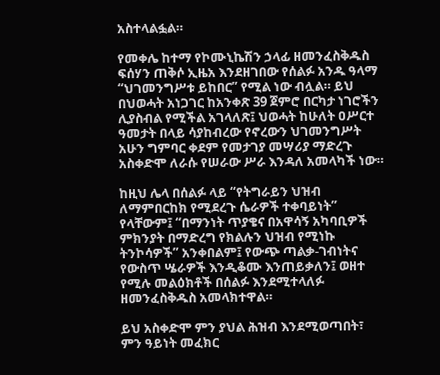አስተላልፏል።

የመቀሌ ከተማ የኮሙኒኬሽን ኃላፊ ዘመንፈስቅዱስ ፍሰሃን ጠቅሶ ኢዜአ እንደዘገበው የሰልፉ አንዱ ዓላማ “ህገመንግሥቱ ይከበር” የሚል ነው ብሏል። ይህ በህወሓት አነጋገር ከአንቀጽ 39 ጀምሮ በርካታ ነገሮችን ሊያስብል የሚችል አገላለጽ፤ ህወሓት ከሁለት ዐሥርተ ዓመታት በላይ ሳያከብረው የኖረውን ህገመንግሥት አሁን ግምባር ቀደም የመታገያ መሣሪያ ማድረጉ አስቀድሞ ለራሱ የሠራው ሥራ እንዳለ አመላካች ነው።

ከዚህ ሌላ በሰልፉ ላይ “የትግራይን ህዝብ ለማምበርከክ የሚደረጉ ሴራዎች ተቀባይነት” የላቸውም፤ “በማንነት ጥያቄና በአዋሳኝ አካባቢዎች ምክንያት በማድረግ የክልሉን ህዝብ የሚነኩ ትንኮሳዎች” አንቀበልም፤ የውጭ ጣልቃ-ገብነትና የውስጥ ሤራዎች እንዲቆሙ እንጠይቃለን፤ ወዘተ የሚሉ መልዕክቶች በሰልፉ እንደሚተላለፉ ዘመንፈስቅዱስ አመላክተዋል።

ይህ አስቀድሞ ምን ያህል ሕዝብ እንደሚወጣበት፣ ምን ዓይነት መፈክር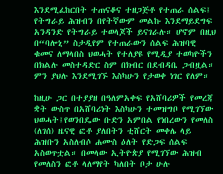እንደሚፈከርበት ተጠናቆና ተዘጋጅቶ የተጠራ ሰልፍ፤ የትግራይ ሕዝብን በየትኛውም መልኩ እንደማይደግፍ አንዳንድ የትግራይ ተወላጆች ይናገራሉ። ሆኖም በዚህ በ“ባሎኒ” ስታዲየም የተጠራውን ሰልፍ ሕዝባዊ ቁመና ለማላበስ ህወሓት የተለያዩ የሚዲያ ተወካዮችን በክልሉ መስተዳድር ስም በክብር በደብዳቤ ጋብዟል። ምን ያህሉ እንደሚገኙ እስካሁን የታወቀ ነገር የለም።

ከዚሁ ጋር በተያያዘ በዓለምአቀፍ የአሸባሪዎች የመረጃ ቋት ውስጥ በአሸባሪነት እስካሁን ተመዝግቦ የሚገኘው ህወሓት፤የወንበዴው ቡድን አምበል የነበረውን የመለስ (ለገሰ) ዜናዊ ፎቶ ያለበትን ቲሸርት መቀሌ ላይ ሕዝቡን አስለብሶ ሐሙስ ዕለት የድጋፍ ሰልፍ አስወጥቷል። በመላው ኢትዮጵያ የሚገኘው ሕዝብ የመለስን ፎቶ ላለማየት ካለበት ቦታ ሁሉ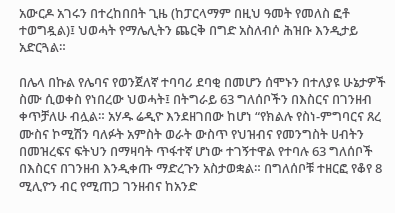አውርዶ አገሩን በተረከበበት ጊዜ (ከፓርላማም በዚህ ዓመት የመለስ ፎቶ ተወግዷል)፤ ህወሓት የማሌሊትን ጨርቅ በግድ አስለብሶ ሕዝቡ እንዲታይ አድርጓል።

በሌላ በኩል የሌባና የወንጀለኛ ተባባሪ ደባቂ በመሆን ሰሞኑን በተለያዩ ሁኔታዎች ስሙ ሲወቀስ የነበረው ህወሓት፤ በትግራይ 63 ግለሰቦችን በእስርና በገንዘብ ቀጥቻለሁ ብሏል። አሃዱ ሬዲዮ እንደዘገበው ከሆነ “የክልሉ የስነ-ምግባርና ጸረ ሙስና ኮሚሽን ባለፉት አምስት ወራት ውስጥ የህዝብና የመንግስት ሀብትን በመዝረፍና ፍትህን በማዛባት ጥፋተኛ ሆነው ተገኝተዋል የተባሉ 63 ግለሰቦች በእስርና በገንዘብ እንዲቀጡ ማድረጉን አስታወቋል። በግለሰቦቹ ተዘርፎ የቆየ 8 ሚሊዮን ብር የሚጠጋ ገንዘብና ከአንድ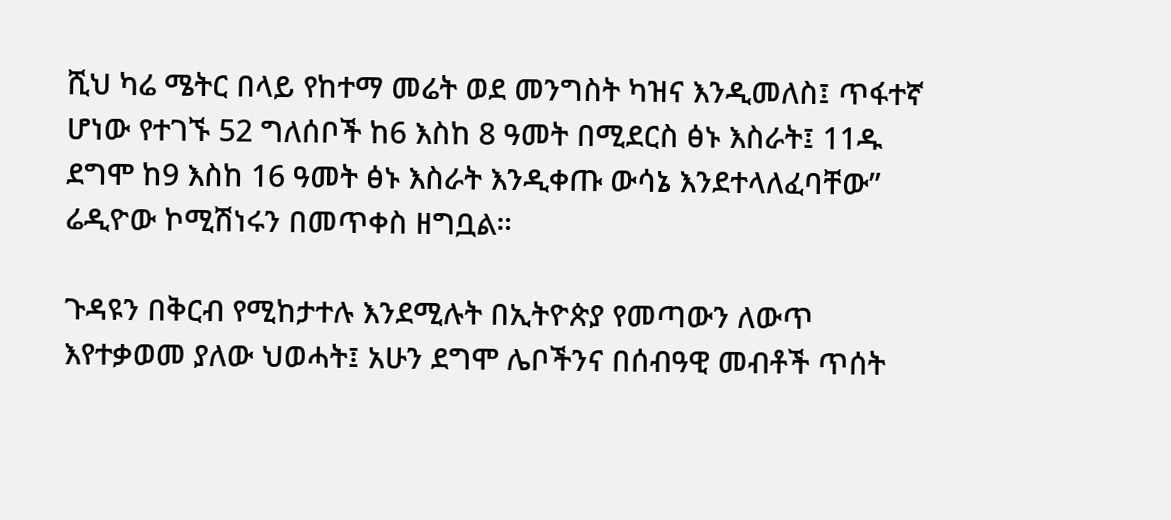ሺህ ካሬ ሜትር በላይ የከተማ መሬት ወደ መንግስት ካዝና እንዲመለስ፤ ጥፋተኛ ሆነው የተገኙ 52 ግለሰቦች ከ6 እስከ 8 ዓመት በሚደርስ ፅኑ እስራት፤ 11ዱ ደግሞ ከ9 እስከ 16 ዓመት ፅኑ እስራት እንዲቀጡ ውሳኔ እንደተላለፈባቸው” ሬዲዮው ኮሚሽነሩን በመጥቀስ ዘግቧል።

ጉዳዩን በቅርብ የሚከታተሉ እንደሚሉት በኢትዮጵያ የመጣውን ለውጥ እየተቃወመ ያለው ህወሓት፤ አሁን ደግሞ ሌቦችንና በሰብዓዊ መብቶች ጥሰት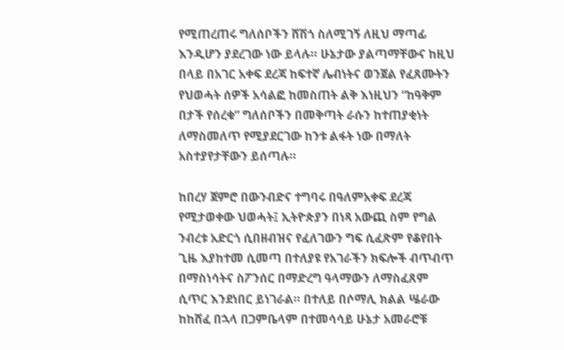የሚጠረጠሩ ግለሰቦችን ሸሽጎ ስለሚገኝ ለዚህ ማጣፊ እንዲሆን ያደረገው ነው ይላሉ። ሁኔታው ያልጣማቸውና ከዚህ በላይ በአገር አቀፍ ደረጃ ከፍተኛ ሌብነትና ወንጀል የፈጸሙትን የህወሓት ሰዎች አሳልፎ ከመስጠት ልቅ እነዚህን “ከዓቅም በታች የሰረቁ” ግለሰቦችን በመቅጣት ራሱን ከተጠያቂነት ለማስመለጥ የሚያደርገው ከንቱ ልፋት ነው በማለት አስተያየታቸውን ይሰጣሉ።

ከበረሃ ጀምሮ በውንብድና ተግባሩ በዓለምአቀፍ ደረጃ የሚታወቀው ህወሓት፤ ኢትዮጵያን በነጻ አውጪ ስም የግል ንብረቱ አድርጎ ሲበዘብዝና የፈለገውን ግፍ ሲፈጽም የቆየበት ጊዜ እያከተመ ሲመጣ በተለያዩ የአገራችን ክፍሎች ብጥብጥ በማስነሳትና ስፖንሰር በማድረግ ዓላማውን ለማስፈጸም ሲጥር እንደነበር ይነገራል። በተለይ በሶማሊ ክልል ሤራው ከከሸፈ በኋላ በጋምቤላም በተመሳሳይ ሁኔታ አመራሮቹ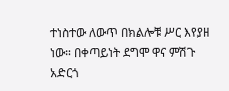ተነስተው ለውጥ በክልሎቹ ሥር እየያዘ ነው። በቀጣይነት ደግሞ ዋና ምሽጉ አድርጎ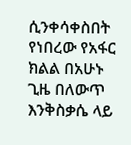ሲንቀሳቀስበት የነበረው የአፋር ክልል በአሁኑ ጊዜ በለውጥ እንቅስቃሴ ላይ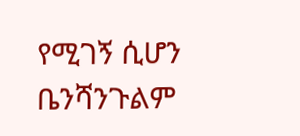የሚገኝ ሲሆን ቤንሻንጉልም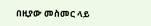በዚያው መስመር ላይ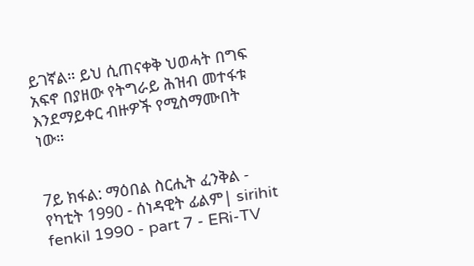ይገኛል። ይህ ሲጠናቀቅ ህወሓት በግፍ አፍኖ በያዘው የትግራይ ሕዝብ መተፋቱ እንደማይቀር ብዙዎች የሚስማሙበት ነው።


7ይ ክፋል: ማዕበል ስርሒት ፈንቅል - የካቲት 1990 - ሰነዳዊት ፊልም| sirihit fenkil 1990 - part 7 - ERi-TV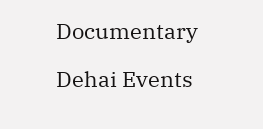Documentary

Dehai Events